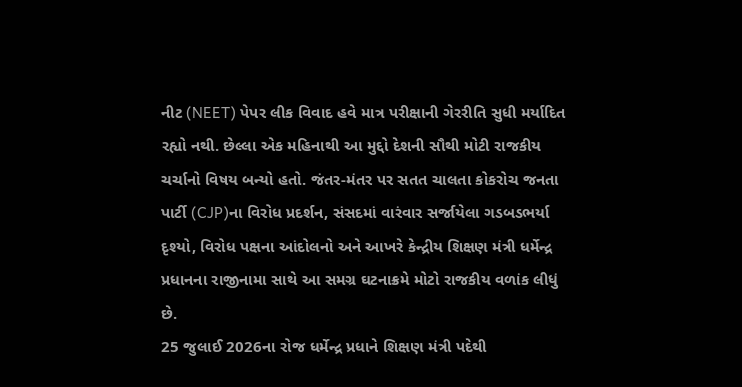નીટ (NEET) પેપર લીક વિવાદ હવે માત્ર પરીક્ષાની ગેરરીતિ સુધી મર્યાદિત રહ્યો નથી. છેલ્લા એક મહિનાથી આ મુદ્દો દેશની સૌથી મોટી રાજકીય ચર્ચાનો વિષય બન્યો હતો. જંતર-મંતર પર સતત ચાલતા કોકરોચ જનતા પાર્ટી (CJP)ના વિરોધ પ્રદર્શન, સંસદમાં વારંવાર સર્જાયેલા ગડબડભર્યા દૃશ્યો, વિરોધ પક્ષના આંદોલનો અને આખરે કેન્દ્રીય શિક્ષણ મંત્રી ધર્મેન્દ્ર પ્રધાનના રાજીનામા સાથે આ સમગ્ર ઘટનાક્રમે મોટો રાજકીય વળાંક લીધું છે.
25 જુલાઈ 2026ના રોજ ધર્મેન્દ્ર પ્રધાને શિક્ષણ મંત્રી પદેથી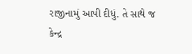રાજીનામું આપી દીધું. તે સાથે જ કેન્દ્ર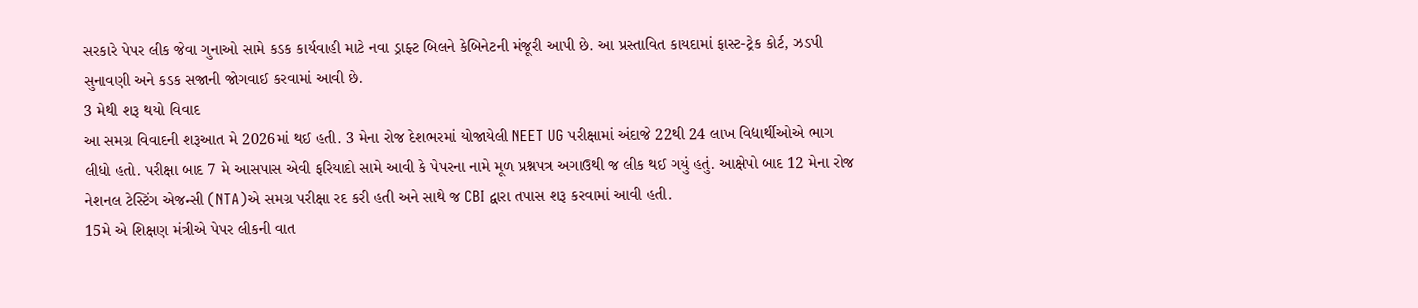સરકારે પેપર લીક જેવા ગુનાઓ સામે કડક કાર્યવાહી માટે નવા ડ્રાફ્ટ બિલને કેબિનેટની મંજૂરી આપી છે. આ પ્રસ્તાવિત કાયદામાં ફાસ્ટ-ટ્રેક કોર્ટ, ઝડપી સુનાવણી અને કડક સજાની જોગવાઈ કરવામાં આવી છે.
3 મેથી શરૂ થયો વિવાદ
આ સમગ્ર વિવાદની શરૂઆત મે 2026માં થઈ હતી. 3 મેના રોજ દેશભરમાં યોજાયેલી NEET UG પરીક્ષામાં અંદાજે 22થી 24 લાખ વિદ્યાર્થીઓએ ભાગ લીધો હતો. પરીક્ષા બાદ 7 મે આસપાસ એવી ફરિયાદો સામે આવી કે પેપરના નામે મૂળ પ્રશ્નપત્ર અગાઉથી જ લીક થઈ ગયું હતું. આક્ષેપો બાદ 12 મેના રોજ નેશનલ ટેસ્ટિંગ એજન્સી (NTA)એ સમગ્ર પરીક્ષા રદ કરી હતી અને સાથે જ CBI દ્વારા તપાસ શરૂ કરવામાં આવી હતી.
15મે એ શિક્ષણ મંત્રીએ પેપર લીકની વાત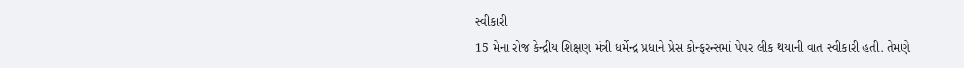સ્વીકારી
15 મેના રોજ કેન્દ્રીય શિક્ષણ મંત્રી ધર્મેન્દ્ર પ્રધાને પ્રેસ કોન્ફરન્સમાં પેપર લીક થયાની વાત સ્વીકારી હતી. તેમણે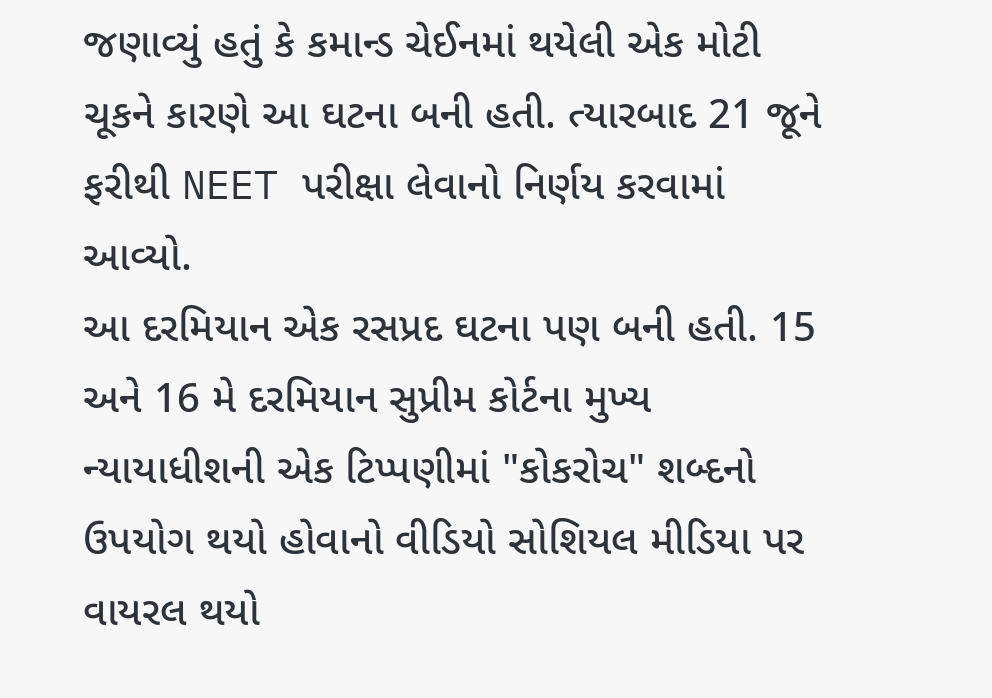જણાવ્યું હતું કે કમાન્ડ ચેઈનમાં થયેલી એક મોટી ચૂકને કારણે આ ઘટના બની હતી. ત્યારબાદ 21 જૂને ફરીથી NEET પરીક્ષા લેવાનો નિર્ણય કરવામાં આવ્યો.
આ દરમિયાન એક રસપ્રદ ઘટના પણ બની હતી. 15 અને 16 મે દરમિયાન સુપ્રીમ કોર્ટના મુખ્ય ન્યાયાધીશની એક ટિપ્પણીમાં "કોકરોચ" શબ્દનો ઉપયોગ થયો હોવાનો વીડિયો સોશિયલ મીડિયા પર વાયરલ થયો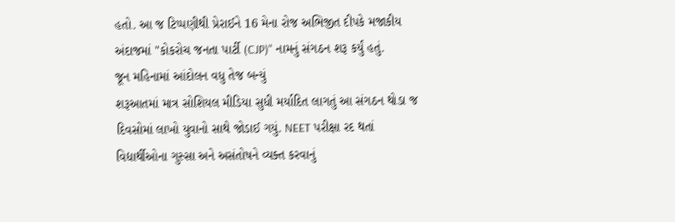હતો. આ જ ટિપ્પણીથી પ્રેરાઈને 16 મેના રોજ અભિજીત દીપકે મજાકીય અંદાજમાં "કોકરોચ જનતા પાર્ટી (CJP)" નામનું સંગઠન શરૂ કર્યું હતું.
જૂન મહિનામાં આંદોલન વધુ તેજ બન્યું
શરૂઆતમાં માત્ર સોશિયલ મીડિયા સુધી મર્યાદિત લાગતું આ સંગઠન થોડા જ દિવસોમાં લાખો યુવાનો સાથે જોડાઈ ગયું. NEET પરીક્ષા રદ થતાં વિદ્યાર્થીઓના ગુસ્સા અને અસંતોષને વ્યક્ત કરવાનું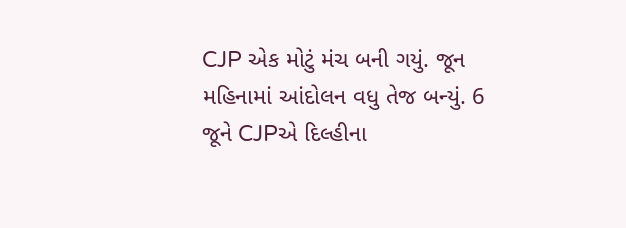CJP એક મોટું મંચ બની ગયું. જૂન મહિનામાં આંદોલન વધુ તેજ બન્યું. 6 જૂને CJPએ દિલ્હીના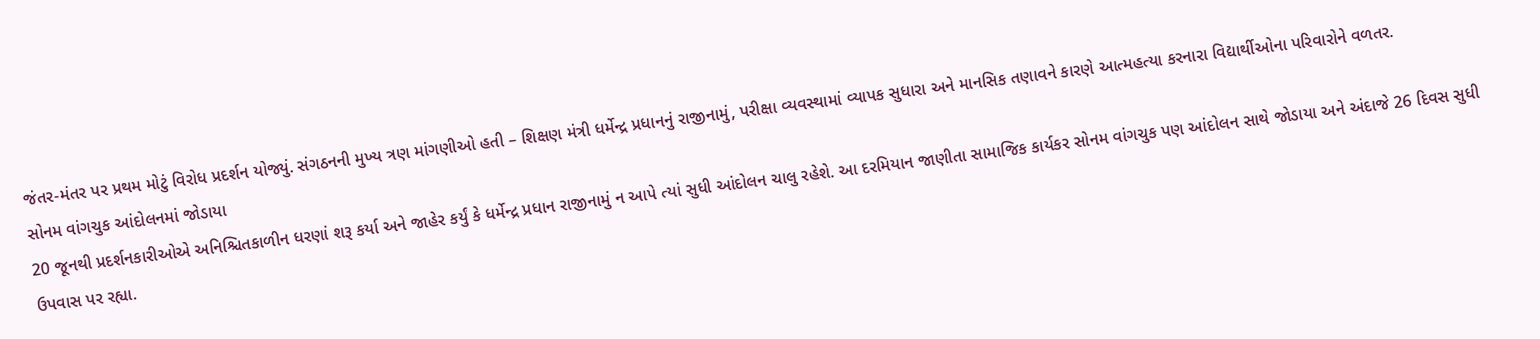જંતર-મંતર પર પ્રથમ મોટું વિરોધ પ્રદર્શન યોજ્યું. સંગઠનની મુખ્ય ત્રણ માંગણીઓ હતી – શિક્ષણ મંત્રી ધર્મેન્દ્ર પ્રધાનનું રાજીનામું, પરીક્ષા વ્યવસ્થામાં વ્યાપક સુધારા અને માનસિક તણાવને કારણે આત્મહત્યા કરનારા વિદ્યાર્થીઓના પરિવારોને વળતર.
સોનમ વાંગચુક આંદોલનમાં જોડાયા
20 જૂનથી પ્રદર્શનકારીઓએ અનિશ્ચિતકાળીન ધરણાં શરૂ કર્યા અને જાહેર કર્યું કે ધર્મેન્દ્ર પ્રધાન રાજીનામું ન આપે ત્યાં સુધી આંદોલન ચાલુ રહેશે. આ દરમિયાન જાણીતા સામાજિક કાર્યકર સોનમ વાંગચુક પણ આંદોલન સાથે જોડાયા અને અંદાજે 26 દિવસ સુધી ઉપવાસ પર રહ્યા.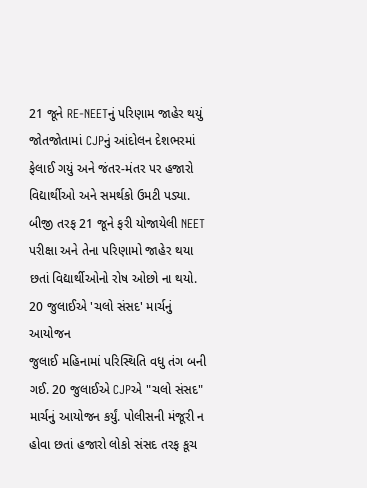21 જૂને RE-NEETનું પરિણામ જાહેર થયું
જોતજોતામાં CJPનું આંદોલન દેશભરમાં ફેલાઈ ગયું અને જંતર-મંતર પર હજારો વિદ્યાર્થીઓ અને સમર્થકો ઉમટી પડ્યા. બીજી તરફ 21 જૂને ફરી યોજાયેલી NEET પરીક્ષા અને તેના પરિણામો જાહેર થયા છતાં વિદ્યાર્થીઓનો રોષ ઓછો ના થયો.
20 જુલાઈએ 'ચલો સંસદ' માર્ચનું આયોજન
જુલાઈ મહિનામાં પરિસ્થિતિ વધુ તંગ બની ગઈ. 20 જુલાઈએ CJPએ "ચલો સંસદ" માર્ચનું આયોજન કર્યું. પોલીસની મંજૂરી ન હોવા છતાં હજારો લોકો સંસદ તરફ કૂચ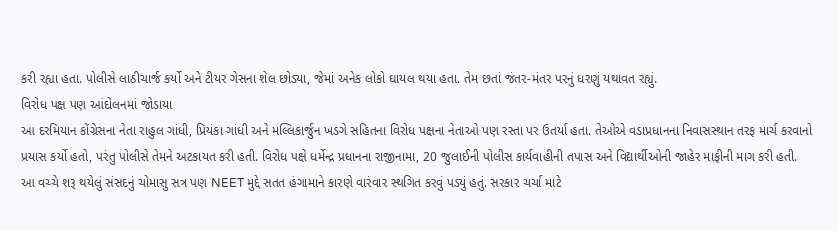કરી રહ્યા હતા. પોલીસે લાઠીચાર્જ કર્યો અને ટીયર ગેસના શેલ છોડ્યા, જેમાં અનેક લોકો ઘાયલ થયા હતા. તેમ છતાં જંતર-મંતર પરનું ધરણું યથાવત રહ્યું.
વિરોધ પક્ષ પણ આંદોલનમાં જોડાયા
આ દરમિયાન કોંગ્રેસના નેતા રાહુલ ગાંધી, પ્રિયંકા ગાંધી અને મલ્લિકાર્જુન ખડગે સહિતના વિરોધ પક્ષના નેતાઓ પણ રસ્તા પર ઉતર્યા હતા. તેઓએ વડાપ્રધાનના નિવાસસ્થાન તરફ માર્ચ કરવાનો પ્રયાસ કર્યો હતો, પરંતુ પોલીસે તેમને અટકાયત કરી હતી. વિરોધ પક્ષે ધર્મેન્દ્ર પ્રધાનના રાજીનામા, 20 જુલાઈની પોલીસ કાર્યવાહીની તપાસ અને વિદ્યાર્થીઓની જાહેર માફીની માગ કરી હતી.
આ વચ્ચે શરૂ થયેલું સંસદનું ચોમાસુ સત્ર પણ NEET મુદ્દે સતત હંગામાને કારણે વારંવાર સ્થગિત કરવું પડ્યું હતું. સરકાર ચર્ચા માટે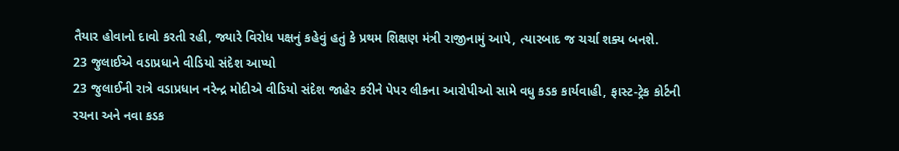તૈયાર હોવાનો દાવો કરતી રહી, જ્યારે વિરોધ પક્ષનું કહેવું હતું કે પ્રથમ શિક્ષણ મંત્રી રાજીનામું આપે, ત્યારબાદ જ ચર્ચા શક્ય બનશે.
23 જુલાઈએ વડાપ્રધાને વીડિયો સંદેશ આપ્યો
23 જુલાઈની રાત્રે વડાપ્રધાન નરેન્દ્ર મોદીએ વીડિયો સંદેશ જાહેર કરીને પેપર લીકના આરોપીઓ સામે વધુ કડક કાર્યવાહી, ફાસ્ટ-ટ્રેક કોર્ટની રચના અને નવા કડક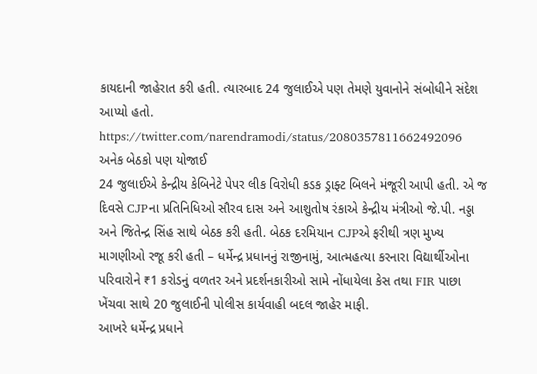કાયદાની જાહેરાત કરી હતી. ત્યારબાદ 24 જુલાઈએ પણ તેમણે યુવાનોને સંબોધીને સંદેશ આપ્યો હતો.
https://twitter.com/narendramodi/status/2080357811662492096
અનેક બેઠકો પણ યોજાઈ
24 જુલાઈએ કેન્દ્રીય કેબિનેટે પેપર લીક વિરોધી કડક ડ્રાફ્ટ બિલને મંજૂરી આપી હતી. એ જ દિવસે CJPના પ્રતિનિધિઓ સૌરવ દાસ અને આશુતોષ રંકાએ કેન્દ્રીય મંત્રીઓ જે.પી. નડ્ડા અને જિતેન્દ્ર સિંહ સાથે બેઠક કરી હતી. બેઠક દરમિયાન CJPએ ફરીથી ત્રણ મુખ્ય માગણીઓ રજૂ કરી હતી – ધર્મેન્દ્ર પ્રધાનનું રાજીનામું, આત્મહત્યા કરનારા વિદ્યાર્થીઓના પરિવારોને ₹1 કરોડનું વળતર અને પ્રદર્શનકારીઓ સામે નોંધાયેલા કેસ તથા FIR પાછા ખેંચવા સાથે 20 જુલાઈની પોલીસ કાર્યવાહી બદલ જાહેર માફી.
આખરે ધર્મેન્દ્ર પ્રધાને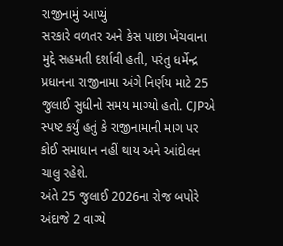રાજીનામું આપ્યું
સરકારે વળતર અને કેસ પાછા ખેંચવાના મુદ્દે સહમતી દર્શાવી હતી, પરંતુ ધર્મેન્દ્ર પ્રધાનના રાજીનામા અંગે નિર્ણય માટે 25 જુલાઈ સુધીનો સમય માગ્યો હતો. CJPએ સ્પષ્ટ કર્યું હતું કે રાજીનામાની માગ પર કોઈ સમાધાન નહીં થાય અને આંદોલન ચાલુ રહેશે.
અંતે 25 જુલાઈ 2026ના રોજ બપોરે અંદાજે 2 વાગ્યે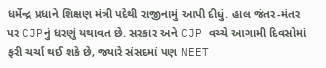ધર્મેન્દ્ર પ્રધાને શિક્ષણ મંત્રી પદેથી રાજીનામું આપી દીધું. હાલ જંતર-મંતર પર CJPનું ધરણું યથાવત છે. સરકાર અને CJP વચ્ચે આગામી દિવસોમાં ફરી ચર્ચા થઈ શકે છે, જ્યારે સંસદમાં પણ NEET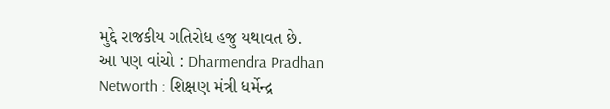મુદ્દે રાજકીય ગતિરોધ હજુ યથાવત છે.
આ પણ વાંચો : Dharmendra Pradhan Networth : શિક્ષણ મંત્રી ધર્મેન્દ્ર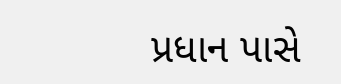પ્રધાન પાસે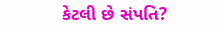કેટલી છે સંપતિ?